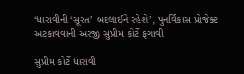‘ધારાવીની ‘સૂરત’ બદલાઈને રહેશે’, પુનર્વિકાસ પ્રોજેક્ટ અટકાવવાની અરજી સુપ્રીમ કોર્ટે ફગાવી

સુપ્રીમ કોર્ટે ધારાવી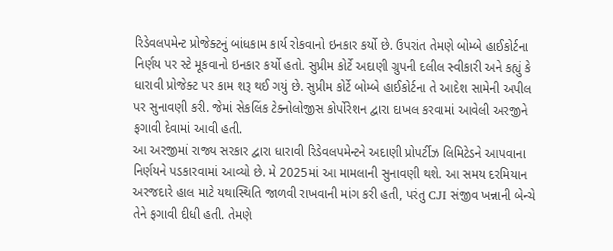રિડેવલપમેન્ટ પ્રોજેક્ટનું બાંધકામ કાર્ય રોકવાનો ઇનકાર કર્યો છે. ઉપરાંત તેમણે બોમ્બે હાઈકોર્ટના નિર્ણય પર સ્ટે મૂકવાનો ઇનકાર કર્યો હતો. સુપ્રીમ કોર્ટે અદાણી ગ્રુપની દલીલ સ્વીકારી અને કહ્યું કે ધારાવી પ્રોજેક્ટ પર કામ શરૂ થઈ ગયું છે. સુપ્રીમ કોર્ટે બોમ્બે હાઈકોર્ટના તે આદેશ સામેની અપીલ પર સુનાવણી કરી. જેમાં સેકલિંક ટેક્નોલોજીસ કોર્પોરેશન દ્વારા દાખલ કરવામાં આવેલી અરજીને ફગાવી દેવામાં આવી હતી.
આ અરજીમાં રાજ્ય સરકાર દ્વારા ધારાવી રિડેવલપમેન્ટને અદાણી પ્રોપર્ટીઝ લિમિટેડને આપવાના નિર્ણયને પડકારવામાં આવ્યો છે. મે 2025માં આ મામલાની સુનાવણી થશે. આ સમય દરમિયાન અરજદારે હાલ માટે યથાસ્થિતિ જાળવી રાખવાની માંગ કરી હતી, પરંતુ CJI સંજીવ ખન્નાની બેન્ચે તેને ફગાવી દીધી હતી. તેમણે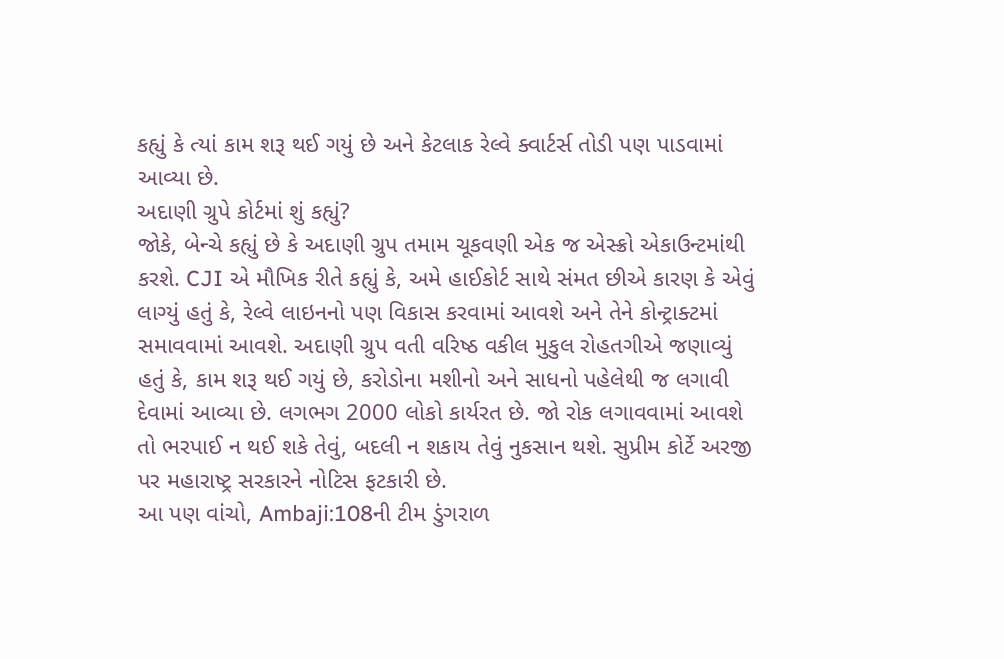કહ્યું કે ત્યાં કામ શરૂ થઈ ગયું છે અને કેટલાક રેલ્વે ક્વાર્ટર્સ તોડી પણ પાડવામાં આવ્યા છે.
અદાણી ગ્રુપે કોર્ટમાં શું કહ્યું?
જોકે, બેન્ચે કહ્યું છે કે અદાણી ગ્રુપ તમામ ચૂકવણી એક જ એસ્ક્રો એકાઉન્ટમાંથી કરશે. CJI એ મૌખિક રીતે કહ્યું કે, અમે હાઈકોર્ટ સાથે સંમત છીએ કારણ કે એવું લાગ્યું હતું કે, રેલ્વે લાઇનનો પણ વિકાસ કરવામાં આવશે અને તેને કોન્ટ્રાક્ટમાં સમાવવામાં આવશે. અદાણી ગ્રુપ વતી વરિષ્ઠ વકીલ મુકુલ રોહતગીએ જણાવ્યું હતું કે, કામ શરૂ થઈ ગયું છે, કરોડોના મશીનો અને સાધનો પહેલેથી જ લગાવી દેવામાં આવ્યા છે. લગભગ 2000 લોકો કાર્યરત છે. જો રોક લગાવવામાં આવશે તો ભરપાઈ ન થઈ શકે તેવું, બદલી ન શકાય તેવું નુકસાન થશે. સુપ્રીમ કોર્ટે અરજી પર મહારાષ્ટ્ર સરકારને નોટિસ ફટકારી છે.
આ પણ વાંચો, Ambaji:108ની ટીમ ડુંગરાળ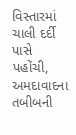વિસ્તારમાં ચાલી દર્દી પાસે પહોંચી, અમદાવાદના તબીબની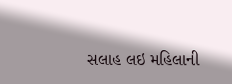સલાહ લઇ મહિલાની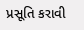પ્રસૂતિ કરાવી